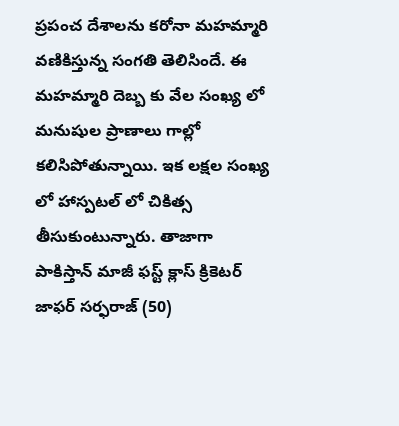ప్రపంచ దేశాలను కరోనా మహమ్మారి వణికిస్తున్న సంగతి తెలిసిందే. ఈ మహమ్మారి దెబ్బ కు వేల సంఖ్య లో మనుషుల ప్రాణాలు గాల్లో కలిసిపోతున్నాయి. ఇక లక్షల సంఖ్య లో హాస్పటల్ లో చికిత్స తీసుకుంటున్నారు. తాజాగా పాకిస్తాన్ మాజీ ఫస్ట్ క్లాస్ క్రికెటర్ జాఫర్ సర్ఫరాజ్ (50)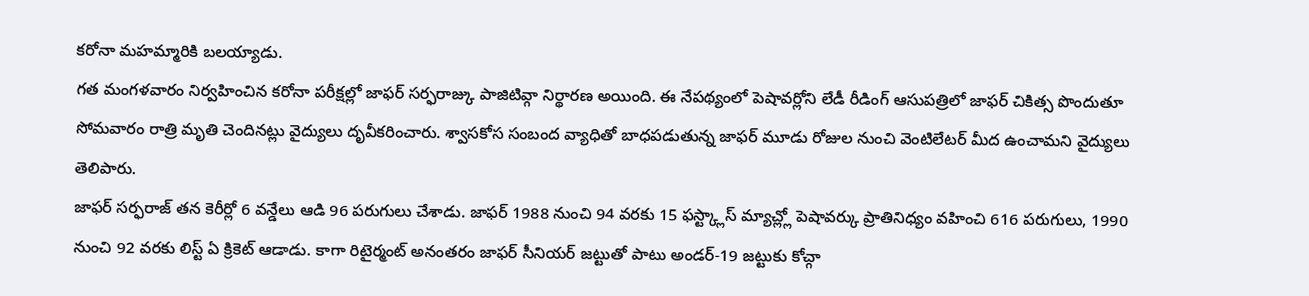కరోనా మహమ్మారికి బలయ్యాడు.
గత మంగళవారం నిర్వహించిన కరోనా పరీక్షల్లో జాఫర్ సర్ఫరాజ్కు పాజిటివ్గా నిర్థారణ అయింది. ఈ నేపథ్యంలో పెషావర్లోని లేడీ రీడింగ్ ఆసుపత్రిలో జాఫర్ చికిత్స పొందుతూ సోమవారం రాత్రి మృతి చెందినట్లు వైద్యులు దృవీకరించారు. శ్వాసకోస సంబంద వ్యాధితో బాధపడుతున్న జాఫర్ మూడు రోజుల నుంచి వెంటిలేటర్ మీద ఉంచామని వైద్యులు తెలిపారు.
జాఫర్ సర్ఫరాజ్ తన కెరీర్లో 6 వన్డేలు ఆడి 96 పరుగులు చేశాడు. జాఫర్ 1988 నుంచి 94 వరకు 15 ఫస్ట్క్లాస్ మ్యాచ్ల్లో పెషావర్కు ప్రాతినిధ్యం వహించి 616 పరుగులు, 1990 నుంచి 92 వరకు లిస్ట్ ఏ క్రికెట్ ఆడాడు. కాగా రిటైర్మంట్ అనంతరం జాఫర్ సీనియర్ జట్టుతో పాటు అండర్-19 జట్టుకు కోచ్గా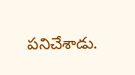పనిచేశాడు.